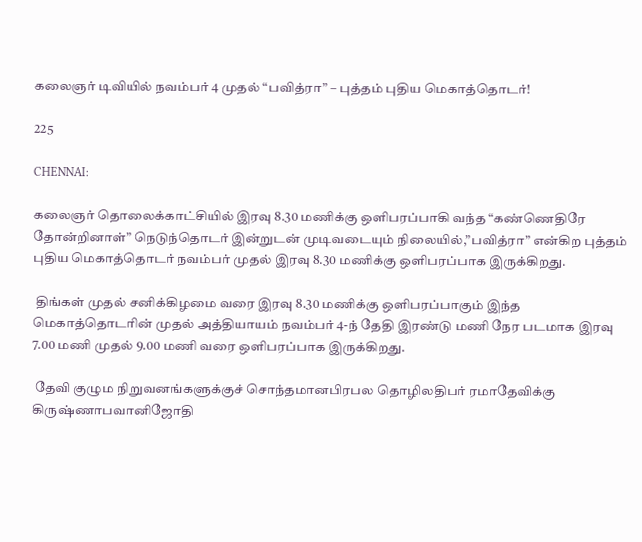கலைஞர் டிவியில் நவம்பர் 4 முதல் “பவித்ரா” – புத்தம் புதிய மெகாத்தொடர்!

225

CHENNAI:

கலைஞர் தொலைக்காட்சியில் இரவு 8.30 மணிக்கு ஒளிபரப்பாகி வந்த “கண்ணெதிரே தோன்றினாள்” நெடுந்தொடர் இன்றுடன் முடிவடையும் நிலையில்,”பவித்ரா” என்கிற புத்தம் புதிய மெகாத்தொடர் நவம்பர் முதல் இரவு 8.30 மணிக்கு ஒளிபரப்பாக இருக்கிறது.

 திங்கள் முதல் சனிக்கிழமை வரை இரவு 8.30 மணிக்கு ஒளிபரப்பாகும் இந்த மெகாத்தொடரின் முதல் அத்தியாயம் நவம்பர் 4-ந் தேதி இரண்டு மணி நேர படமாக இரவு 7.00 மணி முதல் 9.00 மணி வரை ஒளிபரப்பாக இருக்கிறது.

 தேவி குழும நிறுவனங்களுக்குச் சொந்தமானபிரபல தொழிலதிபர் ரமாதேவிக்கு கிருஷ்ணாபவானிஜோதி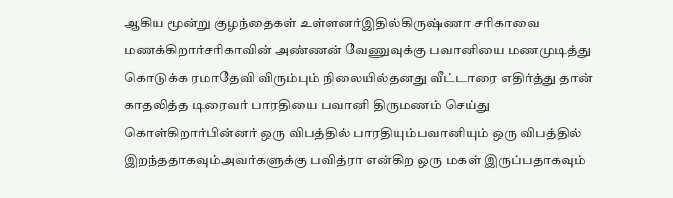ஆகிய மூன்று குழந்தைகள் உள்ளனர்இதில்கிருஷ்ணா சரிகாவை மணக்கிறார்சரிகாவின் அண்ணன் வேணுவுக்கு பவானியை மணமுடித்து கொடுக்க ரமாதேவி விரும்பும் நிலையில்தனது வீட்டாரை எதிர்த்து தான் காதலித்த டிரைவர் பாரதியை பவானி திருமணம் செய்து கொள்கிறார்பின்னர் ஒரு விபத்தில் பாரதியும்பவானியும் ஒரு விபத்தில் இறந்ததாகவும்அவர்களுக்கு பவித்ரா என்கிற ஒரு மகள் இருப்பதாகவும்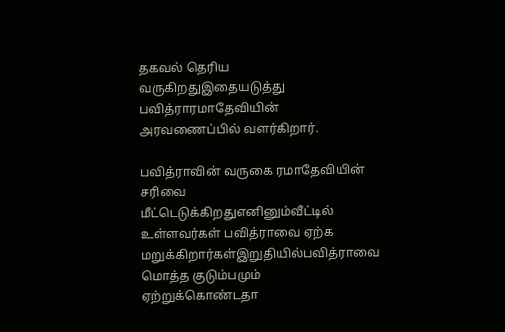தகவல் தெரிய வருகிறதுஇதையடுத்து பவித்ராரமாதேவியின் அரவணைப்பில் வளர்கிறார்.

பவித்ராவின் வருகை ரமாதேவியின் சரிவை மீட்டெடுக்கிறதுஎனினும்வீட்டில் உள்ளவர்கள் பவித்ராவை ஏற்க மறுக்கிறார்கள்இறுதியில்பவித்ராவை மொத்த குடும்பமும் ஏற்றுக்கொண்டதா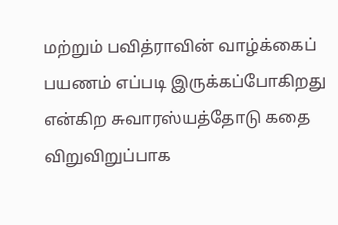மற்றும் பவித்ராவின் வாழ்க்கைப் பயணம் எப்படி இருக்கப்போகிறது என்கிற சுவாரஸ்யத்தோடு கதை விறுவிறுப்பாக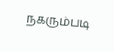நகரும்படி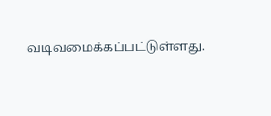வடிவமைக்கப்பட்டுள்ளது.